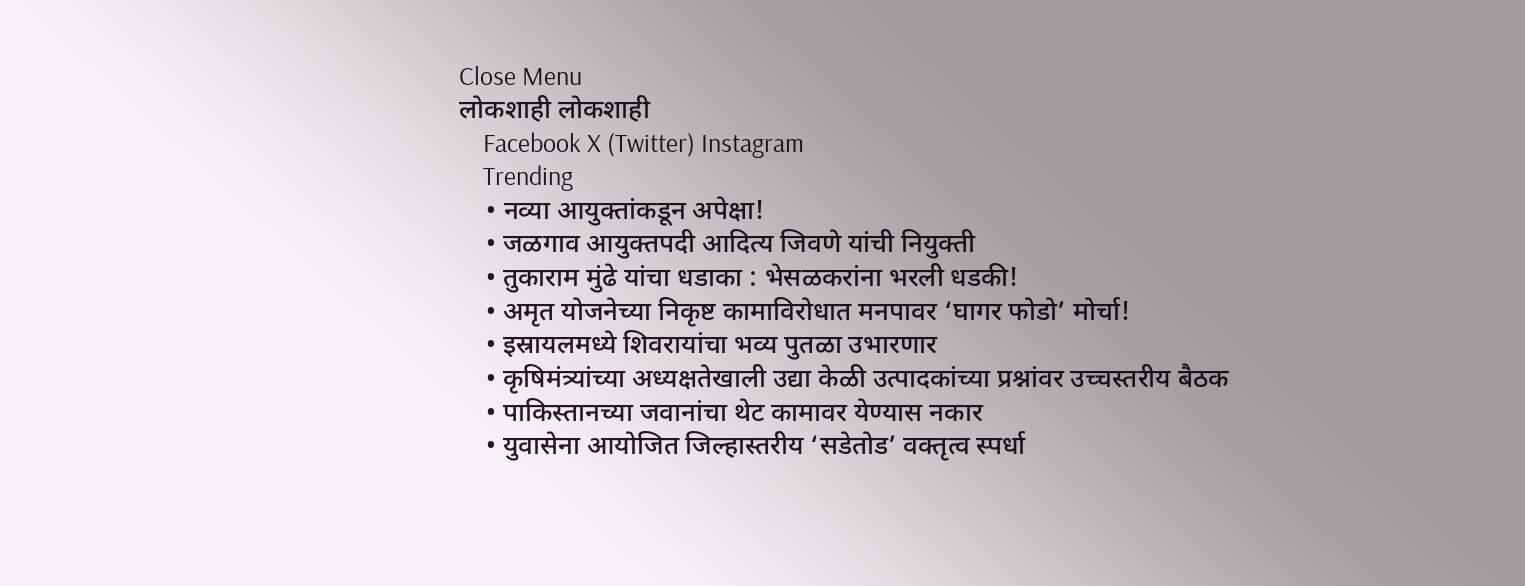Close Menu
लोकशाही लोकशाही
    Facebook X (Twitter) Instagram
    Trending
    • नव्या आयुक्तांकडून अपेक्षा!
    • जळगाव आयुक्तपदी आदित्य जिवणे यांची नियुक्ती
    • तुकाराम मुंढे यांचा धडाका : भेसळकरांना भरली धडकी!
    • अमृत योजनेच्या निकृष्ट कामाविरोधात मनपावर ‘घागर फोडो’ मोर्चा!
    • इस्रायलमध्ये शिवरायांचा भव्य पुतळा उभारणार
    • कृषिमंत्र्यांच्या अध्यक्षतेखाली उद्या केळी उत्पादकांच्या प्रश्नांवर उच्चस्तरीय बैठक
    • पाकिस्तानच्या जवानांचा थेट कामावर येण्यास नकार
    • युवासेना आयोजित जिल्हास्तरीय ‘सडेतोड’ वक्तृत्व स्पर्धा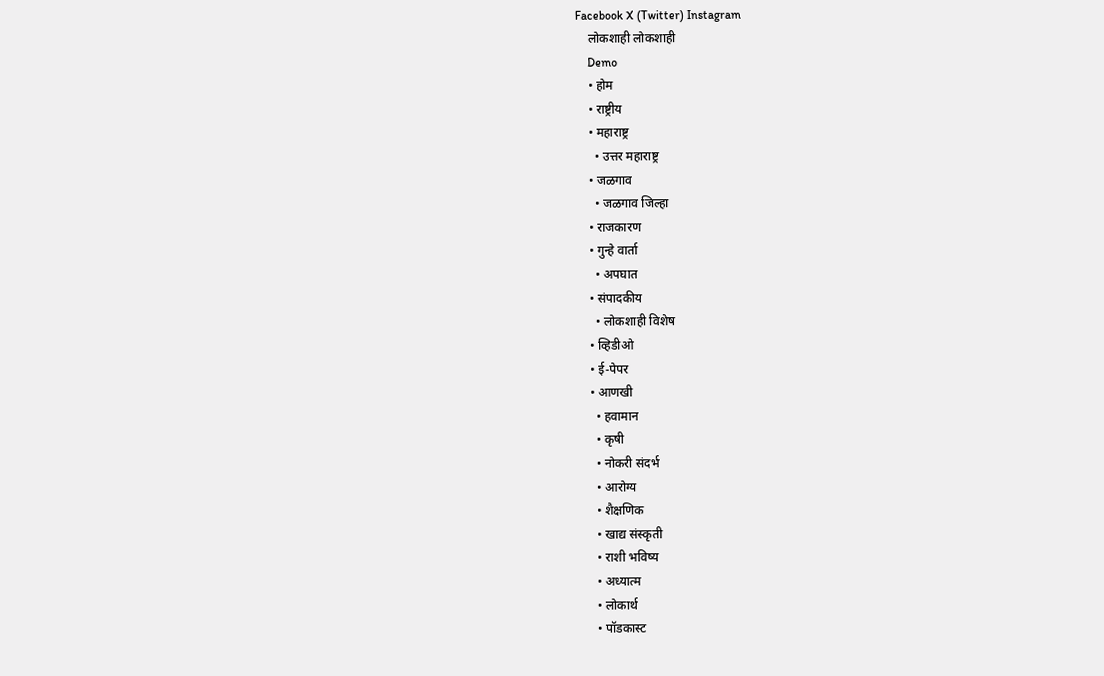Facebook X (Twitter) Instagram
    लोकशाही लोकशाही
    Demo
    • होम
    • राष्ट्रीय
    • महाराष्ट्र
      • उत्तर महाराष्ट्र
    • जळगाव
      • जळगाव जिल्हा
    • राजकारण
    • गुन्हे वार्ता
      • अपघात
    • संपादकीय
      • लोकशाही विशेष
    • व्हिडीओ
    • ई-पेपर
    • आणखी
      • हवामान
      • कृषी
      • नोकरी संदर्भ
      • आरोग्य
      • शैक्षणिक
      • खाद्य संस्कृती
      • राशी भविष्य
      • अध्यात्म
      • लोकार्थ
      • पॉडकास्ट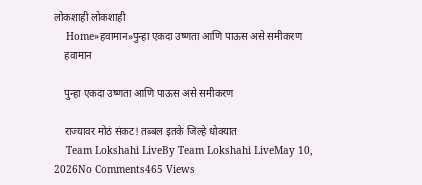लोकशाही लोकशाही
    Home»हवामान»पुन्हा एकदा उष्णता आणि पाऊस असे समीकरण
    हवामान

    पुन्हा एकदा उष्णता आणि पाऊस असे समीकरण

    राज्यावर मोठं संकट! तब्बल इतके जिल्हे धोक्यात
    Team Lokshahi LiveBy Team Lokshahi LiveMay 10, 2026No Comments465 Views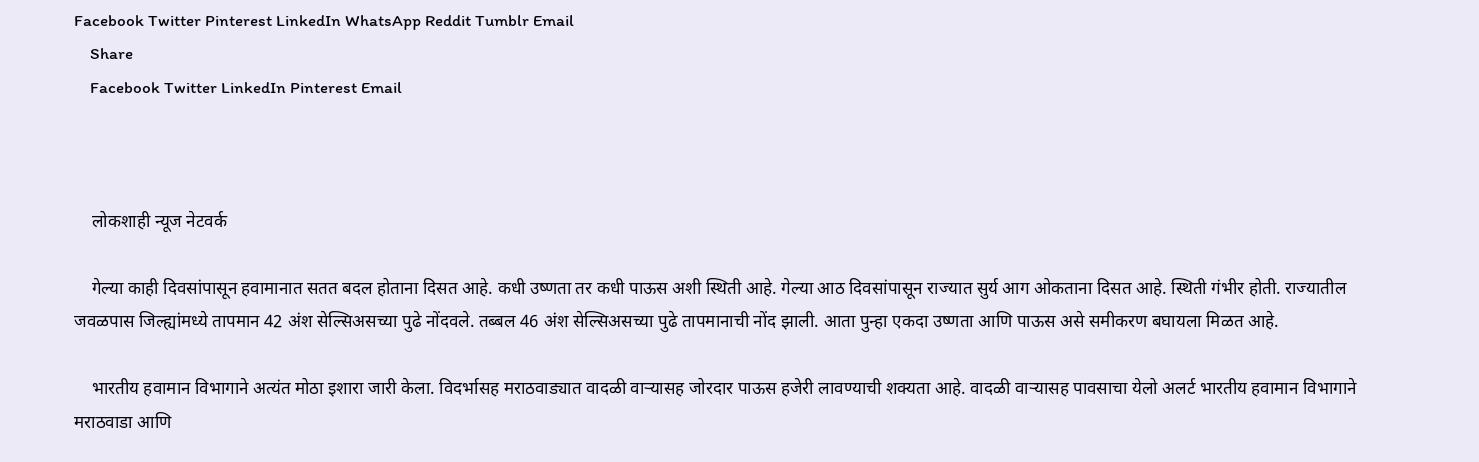Facebook Twitter Pinterest LinkedIn WhatsApp Reddit Tumblr Email
    Share
    Facebook Twitter LinkedIn Pinterest Email



    लोकशाही न्यूज नेटवर्क

    गेल्या काही दिवसांपासून हवामानात सतत बदल होताना दिसत आहे. कधी उष्णता तर कधी पाऊस अशी स्थिती आहे. गेल्या आठ दिवसांपासून राज्यात सुर्य आग ओकताना दिसत आहे. स्थिती गंभीर होती. राज्यातील जवळपास जिल्ह्यांमध्ये तापमान 42 अंश सेल्सिअसच्या पुढे नोंदवले. तब्बल 46 अंश सेल्सिअसच्या पुढे तापमानाची नोंद झाली. आता पुन्हा एकदा उष्णता आणि पाऊस असे समीकरण बघायला मिळत आहे.

    भारतीय हवामान विभागाने अत्यंत मोठा इशारा जारी केला. विदर्भासह मराठवाड्यात वादळी वाऱ्यासह जोरदार पाऊस हजेरी लावण्याची शक्यता आहे. वादळी वाऱ्यासह पावसाचा येलो अलर्ट भारतीय हवामान विभागाने मराठवाडा आणि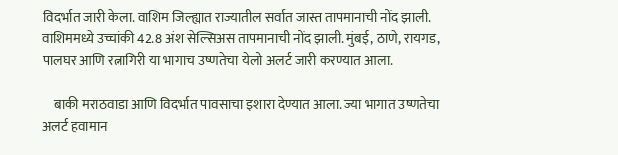विदर्भात जारी केला. वाशिम जिल्ह्यात राज्यातील सर्वात जास्त तापमानाची नोंद झाली. वाशिममध्ये उच्चांकी 42.8 अंश सेल्सिअस तापमानाची नोंद झाली. मुंबई, ठाणे, रायगड, पालघर आणि रत्नागिरी या भागाच उष्णतेचा येलो अलर्ट जारी करण्यात आला.

    बाकी मराठवाडा आणि विदर्भात पावसाचा इशारा देण्यात आला. ज्या भागात उष्णतेचा अलर्ट हवामान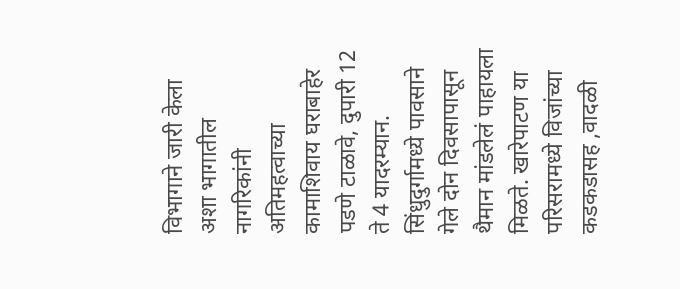विभागाने जारी केला अशा भागातील नागरिकांनी अतिमहत्वाच्या कामाशिवाय घराबाहेर पडणे टाळावे, दुपारी 12 ते 4 यादरम्यान. सिंधुदुर्गामध्ये पावसाने गेले दोन दिवसापासून थैमान मांडलेलं पाहायला मिळते. खारेपाटण या परिसरामध्ये विजांच्या कडकडासह ,वादळी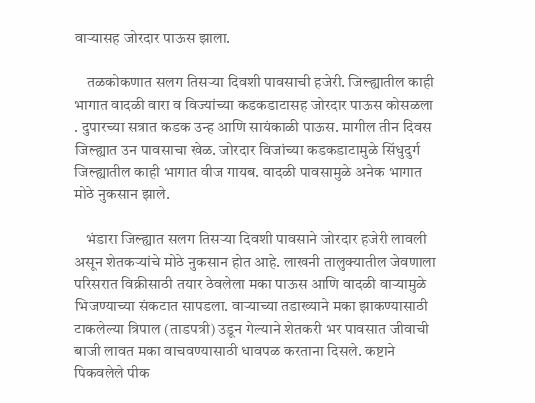वाऱ्यासह जोरदार पाऊस झाला.

    तळकोकणात सलग तिसऱ्या दिवशी पावसाची हजेरी. जिल्ह्यातील काही भागात वादळी वारा व विज्यांच्या कडकडाटासह जोरदार पाऊस कोसळला . दुपारच्या सत्रात कडक उन्ह आणि सायंकाळी पाऊस. मागील तीन दिवस जिल्ह्यात उन पावसाचा खेळ. जोरदार विजांच्या कडकडाटामुळे सिंधुदुर्ग जिल्ह्यातील काही भागात वीज गायब. वादळी पावसामुळे अनेक भागात मोठे नुकसान झाले.

    भंडारा जिल्ह्यात सलग तिसऱ्या दिवशी पावसाने जोरदार हजेरी लावली असून शेतकऱ्यांचे मोठे नुकसान होत आहे. लाखनी तालुक्यातील जेवणाला परिसरात विक्रीसाठी तयार ठेवलेला मका पाऊस आणि वादळी वाऱ्यामुळे भिजण्याच्या संकटात सापडला. वाऱ्याच्या तडाख्याने मका झाकण्यासाठी टाकलेल्या त्रिपाल (ताडपत्री) उडून गेल्याने शेतकरी भर पावसात जीवाची बाजी लावत मका वाचवण्यासाठी धावपळ करताना दिसले. कष्टाने पिकवलेले पीक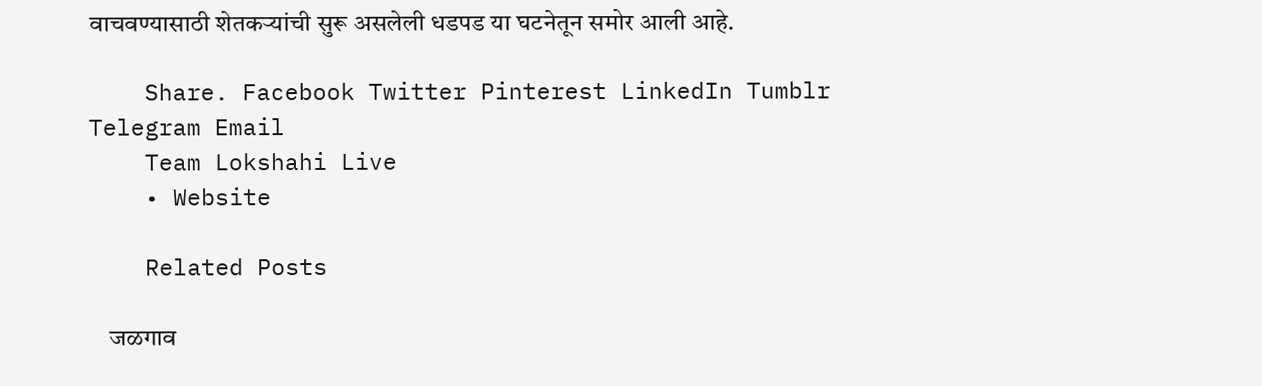वाचवण्यासाठी शेतकऱ्यांची सुरू असलेली धडपड या घटनेतून समोर आली आहे.

    Share. Facebook Twitter Pinterest LinkedIn Tumblr Telegram Email
    Team Lokshahi Live
    • Website

    Related Posts

    जळगाव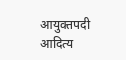आयुक्तपदी आदित्य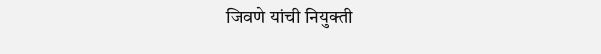जिवणे यांची नियुक्ती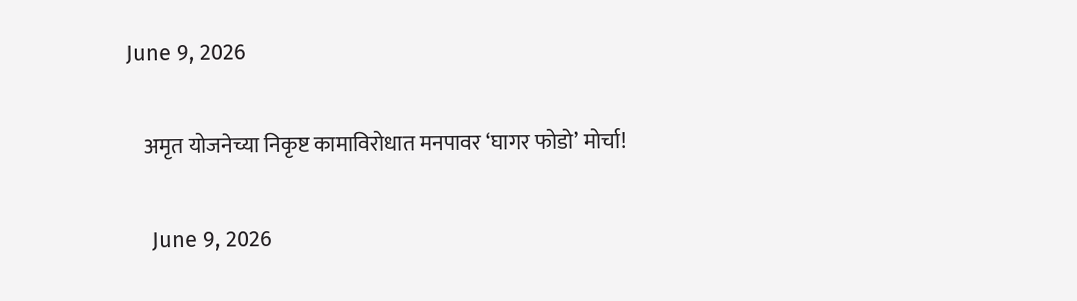June 9, 2026

    अमृत योजनेच्या निकृष्ट कामाविरोधात मनपावर ‘घागर फोडो’ मोर्चा!

    June 9, 2026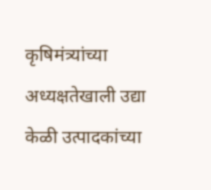कृषिमंत्र्यांच्या अध्यक्षतेखाली उद्या केळी उत्पादकांच्या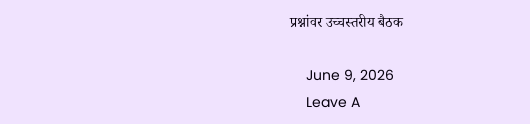प्रश्नांवर उच्चस्तरीय बैठक

    June 9, 2026
    Leave A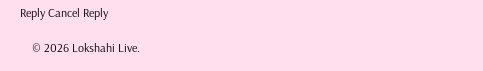Reply Cancel Reply

    © 2026 Lokshahi Live.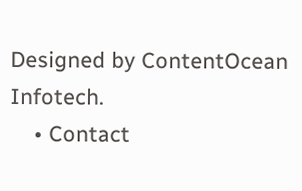Designed by ContentOcean Infotech.
    • Contact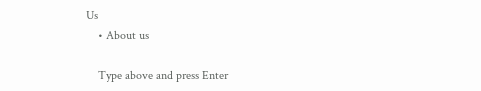Us
    • About us

    Type above and press Enter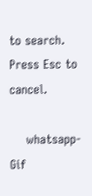to search. Press Esc to cancel.

    whatsapp-Gif